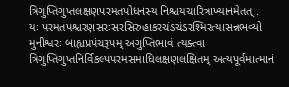ત્રિગુપ્તિગુપ્તલક્ષણપરમતપોધનસ્ય નિશ્ચયચારિત્રાખ્યાનમેતત્ .
યઃ પરમતપશ્ચરણસરઃસરસિરુહાકરચંડચંડરશ્મિરત્યાસન્નભવ્યો મુનીશ્વરઃ બાહ્યપ્રપંચરૂપમ્ અગુપ્તિભાવં ત્યક્ત્વા ત્રિગુપ્તિગુપ્તનિર્વિકલ્પપરમસમાધિલક્ષણલક્ષિતમ્ અત્યપૂર્વમાત્માનં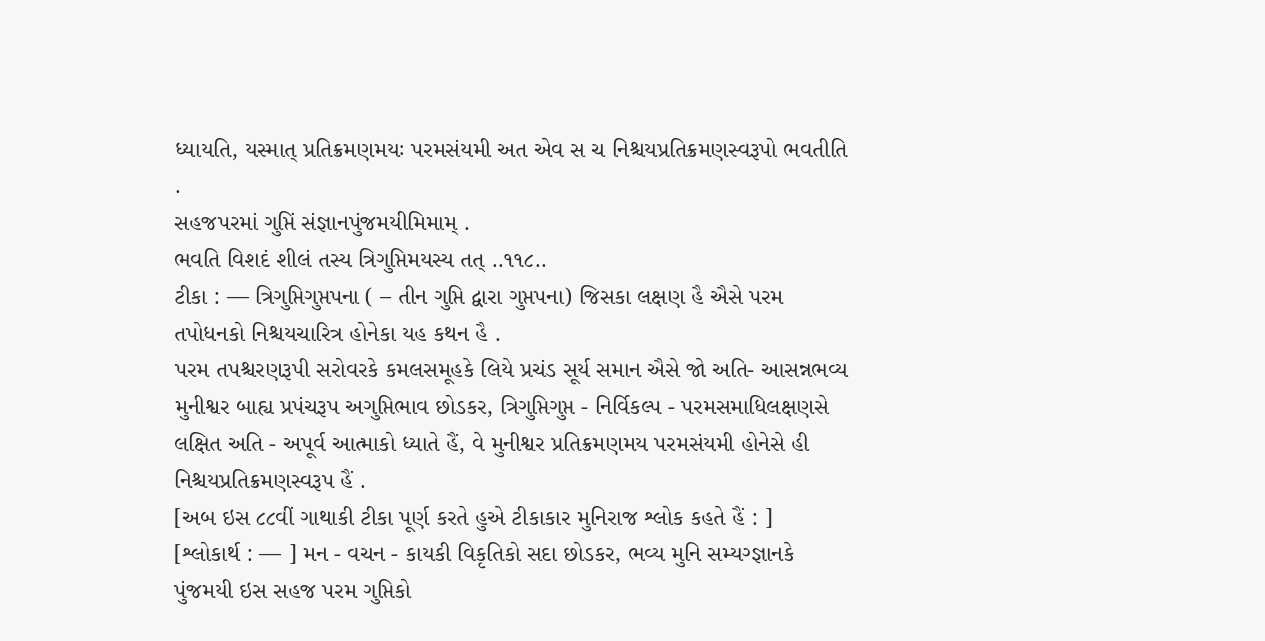ધ્યાયતિ, યસ્માત્ પ્રતિક્રમણમયઃ પરમસંયમી અત એવ સ ચ નિશ્ચયપ્રતિક્રમણસ્વરૂપો ભવતીતિ .
સહજપરમાં ગુપ્તિં સંજ્ઞાનપુંજમયીમિમામ્ .
ભવતિ વિશદં શીલં તસ્ય ત્રિગુપ્તિમયસ્ય તત્ ..૧૧૮..
ટીકા : — ત્રિગુપ્તિગુપ્તપના ( – તીન ગુપ્તિ દ્વારા ગુપ્તપના) જિસકા લક્ષણ હૈ ઐસે પરમ તપોધનકો નિશ્ચયચારિત્ર હોનેકા યહ કથન હૈ .
પરમ તપશ્ચરણરૂપી સરોવરકે કમલસમૂહકે લિયે પ્રચંડ સૂર્ય સમાન ઐસે જો અતિ- આસન્નભવ્ય મુનીશ્વર બાહ્ય પ્રપંચરૂપ અગુપ્તિભાવ છોડકર, ત્રિગુપ્તિગુપ્ત - નિર્વિકલ્પ - પરમસમાધિલક્ષણસે લક્ષિત અતિ - અપૂર્વ આત્માકો ધ્યાતે હૈં, વે મુનીશ્વર પ્રતિક્રમણમય પરમસંયમી હોનેસે હી નિશ્ચયપ્રતિક્રમણસ્વરૂપ હૈં .
[અબ ઇસ ૮૮વીં ગાથાકી ટીકા પૂર્ણ કરતે હુએ ટીકાકાર મુનિરાજ શ્લોક કહતે હૈં : ]
[શ્લોકાર્થ : — ] મન - વચન - કાયકી વિકૃતિકો સદા છોડકર, ભવ્ય મુનિ સમ્યગ્જ્ઞાનકે પુંજમયી ઇસ સહજ પરમ ગુપ્તિકો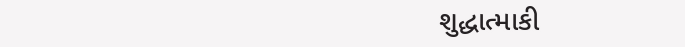શુદ્ધાત્માકી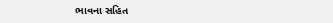ભાવના સહિત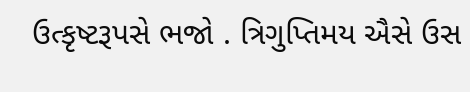ઉત્કૃષ્ટરૂપસે ભજો . ત્રિગુપ્તિમય ઐસે ઉસ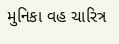મુનિકા વહ ચારિત્ર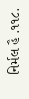નિર્મલ હૈ .૧૧૮.